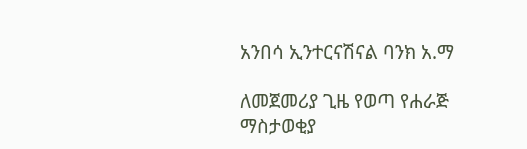አንበሳ ኢንተርናሽናል ባንክ አ.ማ

ለመጀመሪያ ጊዜ የወጣ የሐራጅ ማስታወቂያ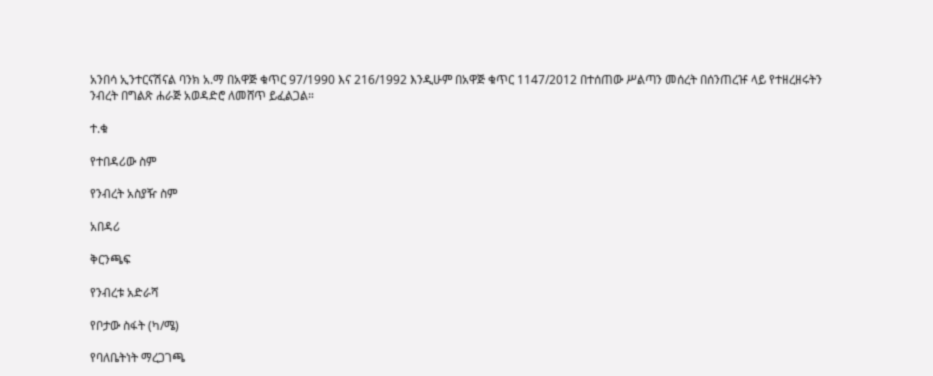አንበሳ ኢንተርናሽናል ባንክ አ.ማ በአዋጅ ቁጥር 97/1990 እና 216/1992 እንዲሁም በአዋጅ ቁጥር 1147/2012 በተሰጠው ሥልጣን መሰረት በሰንጠረዡ ላይ የተዘረዘሩትን ንብረት በግልጽ ሐራጅ አወዳድሮ ለመሸጥ ይፈልጋል።

ተ.ቁ

የተበዳሪው ስም

የንብረት አስያዥ ስም

አበዳሪ

ቅርንጫፍ

የንብረቱ አድራሻ

የቦታው ስፋት (ካ/ሜ)

የባለቤትነት ማረጋገጫ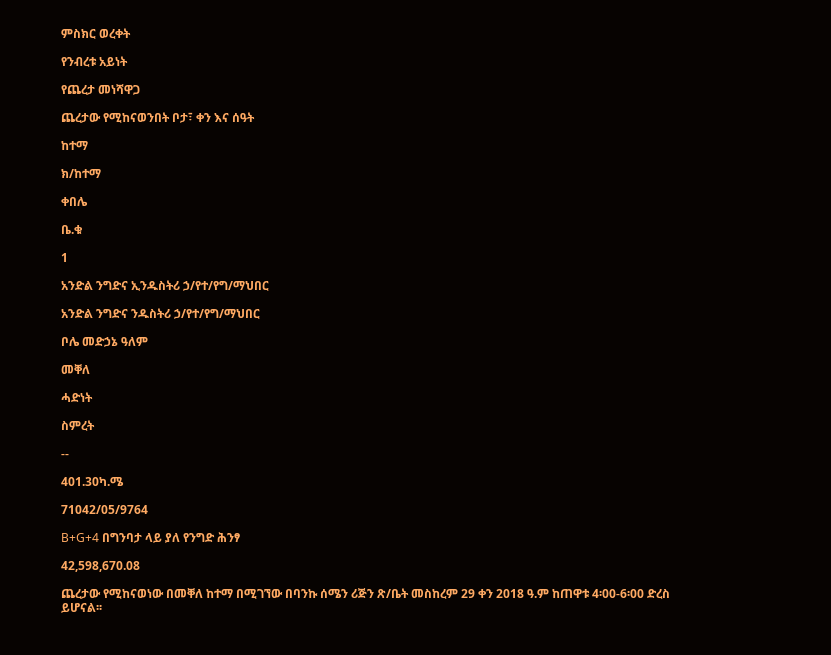ምስክር ወረቀት

የንብረቱ አይነት

የጨረታ መነሻዋጋ

ጨረታው የሚከናወንበት ቦታ፣ ቀን እና ሰዓት

ከተማ

ክ/ከተማ

ቀበሌ

ቤ.ቁ

1

አንድል ንግድና ኢንዱስትሪ ኃ/የተ/የግ/ማህበር

አንድል ንግድና ንዱስትሪ ኃ/የተ/የግ/ማህበር

ቦሌ መድኃኔ ዓለም

መቐለ

ሓድነት

ስምረት

--

401.30ካ.ሜ

71042/05/9764

B+G+4 በግንባታ ላይ ያለ የንግድ ሕንፃ

42,598,670.08

ጨረታው የሚከናወነው በመቐለ ከተማ በሚገኘው በባንኩ ሰሜን ሪጅን ጽ/ቤት መስከረም 29 ቀን 2018 ዓ.ም ከጠዋቱ 4፡00-6፡00 ድረስ ይሆናል፡፡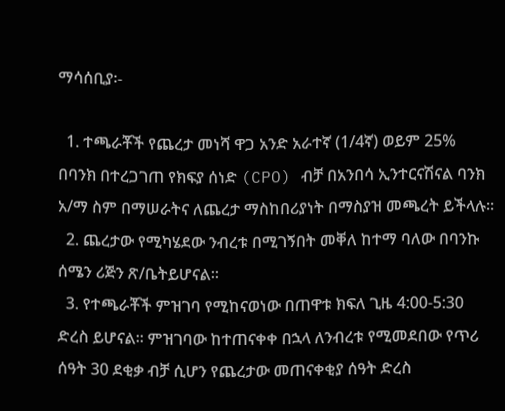ማሳሰቢያ፡-

  1. ተጫራቾች የጨረታ መነሻ ዋጋ አንድ አራተኛ (1/4ኛ) ወይም 25% በባንክ በተረጋገጠ የክፍያ ሰነድ (CPO) ብቻ በአንበሳ ኢንተርናሽናል ባንክ አ/ማ ስም በማሠራትና ለጨረታ ማስከበሪያነት በማስያዝ መጫረት ይችላሉ።
  2. ጨረታው የሚካሄደው ንብረቱ በሚገኝበት መቐለ ከተማ ባለው በባንኩ ሰሜን ሪጅን ጽ/ቤትይሆናል፡፡
  3. የተጫራቾች ምዝገባ የሚከናወነው በጠዋቱ ክፍለ ጊዜ 4:00-5:30 ድረስ ይሆናል። ምዝገባው ከተጠናቀቀ በኋላ ለንብረቱ የሚመደበው የጥሪ ሰዓት 30 ደቂቃ ብቻ ሲሆን የጨረታው መጠናቀቂያ ሰዓት ድረስ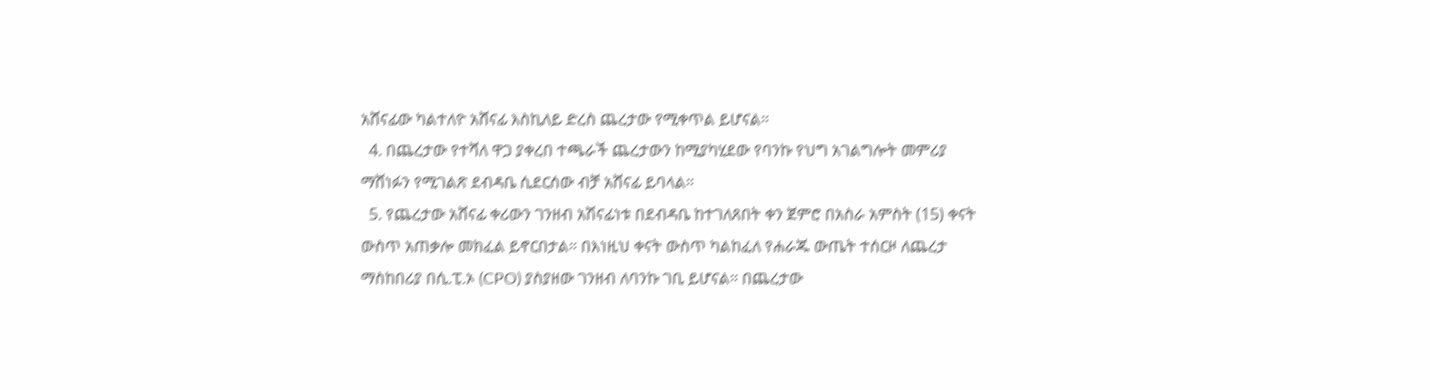አሸናፊው ካልተለዮ አሸናፊ እስኪለይ ድረስ ጨረታው የሚቀጥል ይሆናል።
  4. በጨረታው የተሻለ ዋጋ ያቀረበ ተጫራች ጨረታውን ከሚያካሂደው የባንኩ የህግ አገልግሎት መምሪያ ማሸነፉን የሚገልጽ ደብዳቤ ሲደርሰው ብቻ አሸናፊ ይባላል።
  5. የጨረታው አሸናፊ ቀሪውን ገንዘብ አሽናፊነቱ በደብዳቤ ከተገለጸበት ቀን ጀምሮ በአስራ አምስት (15) ቀናት ውስጥ አጠቃሎ መክፈል ይኖርበታል። በእነዚህ ቀናት ውስጥ ካልከፈለ የሐራጁ ውጤት ተሰርዞ ለጨረታ ማስከበሪያ በሲ.ፒ.ኦ (CPO) ያስያዘው ገንዘብ ለባንኩ ገቢ ይሆናል። በጨረታው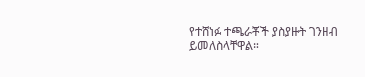የተሸነፉ ተጫራቾች ያስያዙት ገንዘብ ይመለስላቸዋል።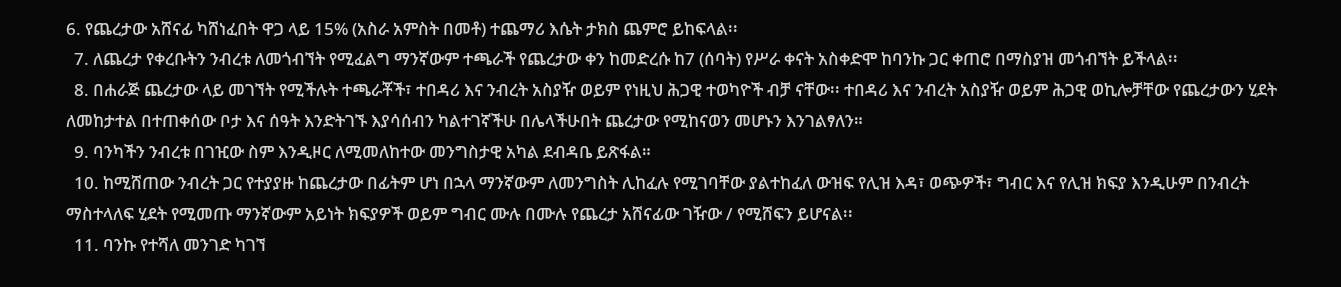6. የጨረታው አሸናፊ ካሸነፈበት ዋጋ ላይ 15% (አስራ አምስት በመቶ) ተጨማሪ እሴት ታክስ ጨምሮ ይከፍላል፡፡
  7. ለጨረታ የቀረቡትን ንብረቱ ለመጎብኘት የሚፈልግ ማንኛውም ተጫራች የጨረታው ቀን ከመድረሱ ከ7 (ሰባት) የሥራ ቀናት አስቀድሞ ከባንኩ ጋር ቀጠሮ በማስያዝ መጎብኘት ይችላል፡፡
  8. በሐራጅ ጨረታው ላይ መገኘት የሚችሉት ተጫራቾች፣ ተበዳሪ እና ንብረት አስያዥ ወይም የነዚህ ሕጋዊ ተወካዮች ብቻ ናቸው፡፡ ተበዳሪ እና ንብረት አስያዥ ወይም ሕጋዊ ወኪሎቻቸው የጨረታውን ሂደት ለመከታተል በተጠቀሰው ቦታ እና ሰዓት እንድትገኙ እያሳሰብን ካልተገኛችሁ በሌላችሁበት ጨረታው የሚከናወን መሆኑን እንገልፃለን።
  9. ባንካችን ንብረቱ በገዢው ስም እንዲዞር ለሚመለከተው መንግስታዊ አካል ደብዳቤ ይጽፋል።
  10. ከሚሸጠው ንብረት ጋር የተያያዙ ከጨረታው በፊትም ሆነ በኋላ ማንኛውም ለመንግስት ሊከፈሉ የሚገባቸው ያልተከፈለ ውዝፍ የሊዝ እዳ፣ ወጭዎች፣ ግብር እና የሊዝ ክፍያ እንዲሁም በንብረት ማስተላለፍ ሂደት የሚመጡ ማንኛውም አይነት ክፍያዎች ወይም ግብር ሙሉ በሙሉ የጨረታ አሸናፊው ገዥው / የሚሸፍን ይሆናል፡፡
  11. ባንኩ የተሻለ መንገድ ካገኘ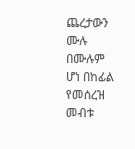ጨረታውን ሙሉ በሙሉም ሆነ በከፊል የመሰረዝ መብቱ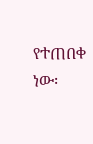የተጠበቀ ነው፡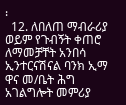፡
  12. ለበለጠ ማብራሪያ ወይም የጉብኝት ቀጠሮ ለማመቻቸት አንበሳ ኢንተርናሽናል ባንክ ኢማ ዋና መ/ቤት ሕግ አገልግሎት መምሪያ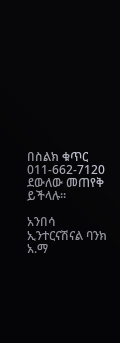በስልክ ቁጥር 011-662-7120 ደውለው መጠየቅ ይችላሉ።

አንበሳ ኢንተርናሽናል ባንክ አ.ማ